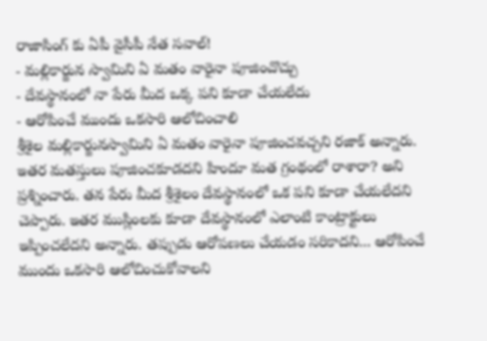రాజాసింగ్ కు ఏపీ వైసీపీ నేత సవాల్!
- మల్లికార్జున స్వామిని ఏ మతం వారైనా పూజించొచ్చు
- దేవస్థానంలో నా పేరు మీద ఒక్క పని కూడా చేయలేదు
- ఆరోపించే ముందు ఒకసారి ఆలోచించాలి
శ్రీశైల మల్లికార్జునస్వామిని ఏ మతం వారైనా పూజించవచ్చని రజాక్ అన్నారు. ఇతర మతస్తులు పూజించకూడదని హిందూ మత గ్రంథంలో రాశారా? అని ప్రశ్నించారు. తన పేరు మీద శ్రీశైలం దేవస్థానంలో ఒక పని కూడా చేయలేదని చెప్పారు. ఇతర ముస్లింలకు కూడా దేవస్థానంలో ఎలాంటి కాంట్రాక్టులు ఇప్పించలేదని అన్నారు. తప్పుడు ఆరోపణలు చేయడం సరికాదని... ఆరోపించే ముందు ఒకసారి ఆలోచించుకోవాలని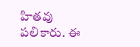హితవు పలికారు. ఈ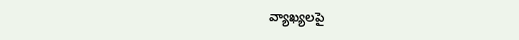వ్యాఖ్యలపై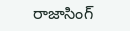రాజాసింగ్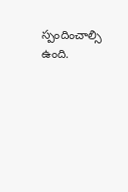స్పందించాల్సి ఉంది.